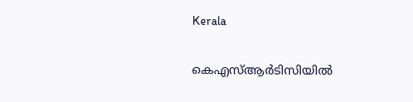Kerala

കെഎസ്ആർടിസിയിൽ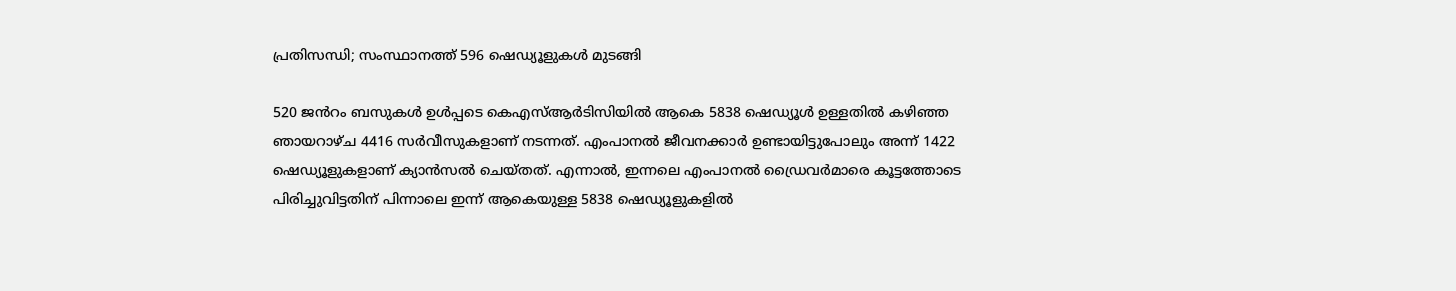പ്രതിസന്ധി; സംസ്ഥാനത്ത് 596 ഷെഡ്യൂളുകൾ മുടങ്ങി

520 ജൻറം ബസുകൾ ഉൾപ്പടെ കെഎസ്ആർടിസിയിൽ ആകെ 5838 ഷെഡ്യൂൾ ഉള്ളതിൽ കഴിഞ്ഞ ഞായറാഴ്ച 4416 സർവീസുകളാണ് നടന്നത്. എംപാനൽ ജീവനക്കാർ ഉണ്ടായിട്ടുപോലും അന്ന് 1422 ഷെഡ്യൂളുകളാണ് ക്യാൻസൽ ചെയ്തത്. എന്നാൽ, ഇന്നലെ എംപാനൽ ഡ്രൈവർമാരെ കൂട്ടത്തോടെ പിരിച്ചുവിട്ടതിന് പിന്നാലെ ഇന്ന് ആകെയുള്ള 5838 ഷെഡ്യൂളുകളിൽ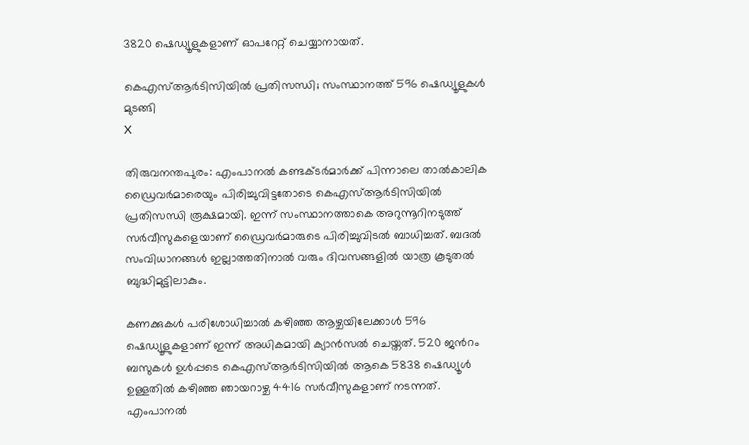3820 ഷെഡ്യൂളുകളാണ് ഓപറേറ്റ് ചെയ്യാനായത്.

കെഎസ്ആർടിസിയിൽ പ്രതിസന്ധി; സംസ്ഥാനത്ത് 596 ഷെഡ്യൂളുകൾ മുടങ്ങി
X

തിരുവനന്തപുരം: എംപാനല്‍ കണ്ടക്ടര്‍മാര്‍ക്ക് പിന്നാലെ താല്‍കാലിക ഡ്രൈവര്‍മാരെയും പിരിച്ചുവിട്ടതോടെ കെഎസ്ആര്‍ടിസിയില്‍ പ്രതിസന്ധി രൂക്ഷമായി. ഇന്ന് സംസ്ഥാനത്താകെ അറുന്നൂറിനടുത്ത് സര്‍വീസുകളെയാണ് ഡ്രൈവര്‍മാരുടെ പിരിച്ചുവിടല്‍ ബാധിച്ചത്. ബദല്‍ സംവിധാനങ്ങള്‍ ഇല്ലാത്തതിനാല്‍ വരും ദിവസങ്ങളില്‍ യാത്ര കൂടുതല്‍ ബുദ്ധിമുട്ടിലാകും.

കണക്കുകൾ പരിശോധിച്ചാൽ കഴിഞ്ഞ ആഴ്ചയിലേക്കാൾ 596 ഷെഡ്യൂളുകളാണ് ഇന്ന് അധികമായി ക്യാൻസൽ ചെയ്തത്. 520 ജൻറം ബസുകൾ ഉൾപ്പടെ കെഎസ്ആർടിസിയിൽ ആകെ 5838 ഷെഡ്യൂൾ ഉള്ളതിൽ കഴിഞ്ഞ ഞായറാഴ്ച 4416 സർവീസുകളാണ് നടന്നത്. എംപാനൽ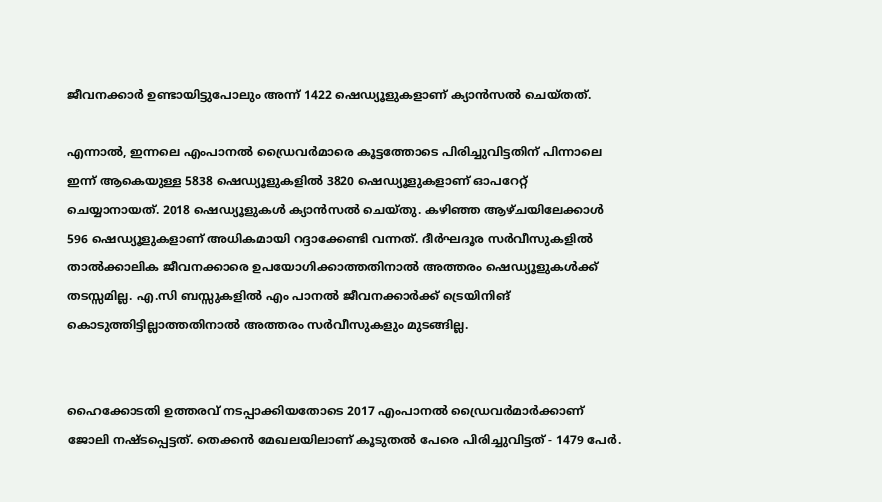ജീവനക്കാർ ഉണ്ടായിട്ടുപോലും അന്ന് 1422 ഷെഡ്യൂളുകളാണ് ക്യാൻസൽ ചെയ്തത്.

എന്നാൽ, ഇന്നലെ എംപാനൽ ഡ്രൈവർമാരെ കൂട്ടത്തോടെ പിരിച്ചുവിട്ടതിന് പിന്നാലെ ഇന്ന് ആകെയുള്ള 5838 ഷെഡ്യൂളുകളിൽ 3820 ഷെഡ്യൂളുകളാണ് ഓപറേറ്റ് ചെയ്യാനായത്. 2018 ഷെഡ്യൂളുകൾ ക്യാൻസൽ ചെയ്തു. കഴിഞ്ഞ ആഴ്ചയിലേക്കാൾ 596 ഷെഡ്യൂളുകളാണ് അധികമായി റദ്ദാക്കേണ്ടി വന്നത്. ദീർഘദൂര സർവീസുകളിൽ താൽക്കാലിക ജീവനക്കാരെ ഉപയോഗിക്കാത്തതിനാൽ അത്തരം ഷെഡ്യൂളുകൾക്ക് തടസ്സമില്ല. എ.സി ബസ്സുകളിൽ എം പാനൽ ജീവനക്കാർക്ക് ട്രെയിനിങ് കൊടുത്തിട്ടില്ലാത്തതിനാൽ അത്തരം സർവീസുകളും മുടങ്ങില്ല.


ഹൈക്കോടതി ഉത്തരവ് നടപ്പാക്കിയതോടെ 2017 എംപാനൽ ഡ്രൈവർമാർക്കാണ് ജോലി നഷ്ടപ്പെട്ടത്. തെക്കൻ മേഖലയിലാണ് കൂടുതൽ പേരെ പിരിച്ചുവിട്ടത് - 1479 പേർ.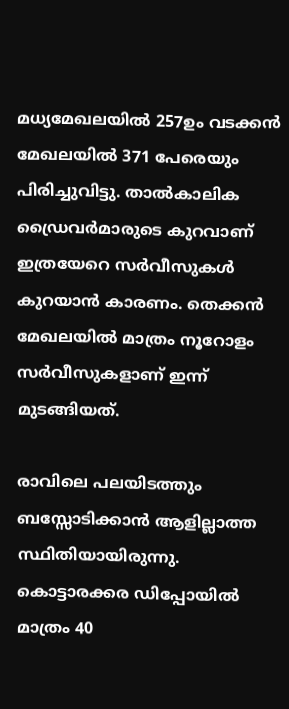മധ്യമേഖലയിൽ 257ഉം വടക്കൻ മേഖലയിൽ 371 പേരെയും പിരിച്ചുവിട്ടു. താൽകാലിക ഡ്രൈവര്‍മാരുടെ കുറവാണ് ഇത്രയേറെ സർവീസുകൾ കുറയാൻ കാരണം. തെക്കന്‍ മേഖലയില്‍ മാത്രം നൂറോളം സര്‍വീസുകളാണ് ഇന്ന് മുടങ്ങിയത്.

രാവിലെ പലയിടത്തും ബസ്സോടിക്കാൻ ആളില്ലാത്ത സ്ഥിതിയായിരുന്നു. കൊട്ടാരക്കര ഡിപ്പോയിൽ മാത്രം 40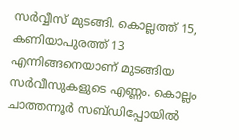സർവ്വീസ് മുടങ്ങി. കൊല്ലത്ത് 15, കണിയാപുരത്ത് 13 എന്നിങ്ങനെയാണ് മുടങ്ങിയ സർവീസുകളുടെ എണ്ണം. കൊല്ലം ചാത്തന്നൂർ സബ്ഡിപ്പോയിൽ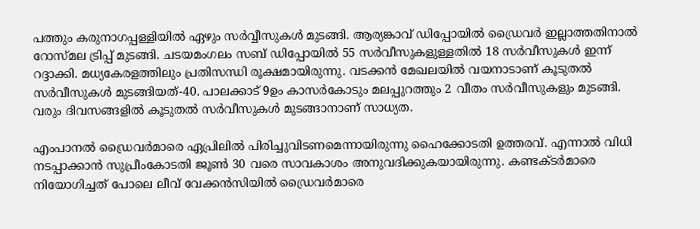പത്തും കരുനാഗപ്പള്ളിയിൽ ഏഴും സർവ്വീസുകൾ മുടങ്ങി. ആര്യങ്കാവ് ഡിപ്പോയിൽ ഡ്രൈവർ ഇല്ലാത്തതിനാൽ റോസ്‍മല ട്രിപ്പ് മുടങ്ങി. ചടയമംഗലം സബ് ഡിപ്പോയിൽ 55 സർവീസുകളുള്ളതിൽ 18 സർവീസുകൾ ഇന്ന് റദ്ദാക്കി. മധ്യകേരളത്തിലും പ്രതിസന്ധി രൂക്ഷമായിരുന്നു. വടക്കന്‍ മേഖലയില്‍ വയനാടാണ് കൂടുതല്‍ സര്‍വീസുകള്‍ മുടങ്ങിയത്-40. പാലക്കാട് 9ഉം കാസര്‍കോടും മലപ്പുറത്തും 2 വീതം സര്‍വീസുകളും മുടങ്ങി. വരും ദിവസങ്ങളില്‍ കൂടുതല്‍ സര്‍വീസുകള്‍ മുടങ്ങാനാണ് സാധ്യത.

എംപാനല്‍ ഡ്രൈവര്‍മാരെ ഏപ്രിലില്‍ പിരിച്ചുവിടണമെന്നായിരുന്നു ഹൈക്കോടതി ഉത്തരവ്. എന്നാല്‍ വിധി നടപ്പാക്കാന്‍ സുപ്രീംകോടതി ജൂണ്‍ 30 വരെ സാവകാശം അനുവദിക്കുകയായിരുന്നു. കണ്ടക്ടര്‍മാരെ നിയോഗിച്ചത് പോലെ ലീവ് വേക്കന്‍സിയില്‍ ഡ്രൈവര്‍മാരെ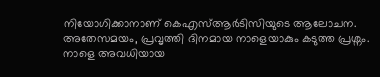നിയോഗിക്കാനാണ് കെഎസ്ആര്‍ടിസിയുടെ ആലോചന. അതേസമയം, പ്രവൃത്തി ദിനമായ നാളെയാകും കടുത്ത പ്രശ്നം. നാളെ അവധിയായ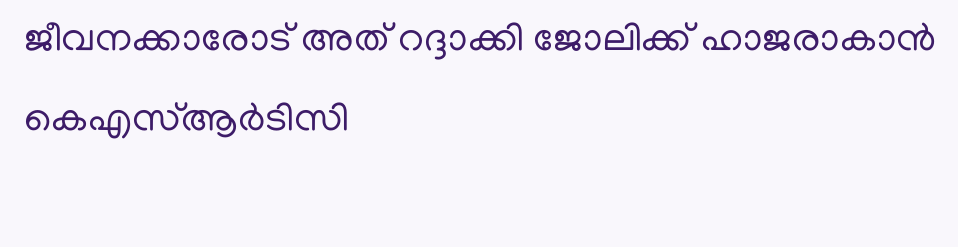ജീവനക്കാരോട് അത് റദ്ദാക്കി ജോലിക്ക് ഹാജരാകാൻ കെഎസ്‍ആർടിസി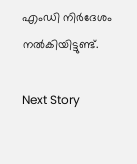എംഡി നിർദേശം നൽകിയിട്ടുണ്ട്.

Next Story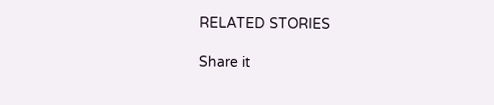RELATED STORIES

Share it